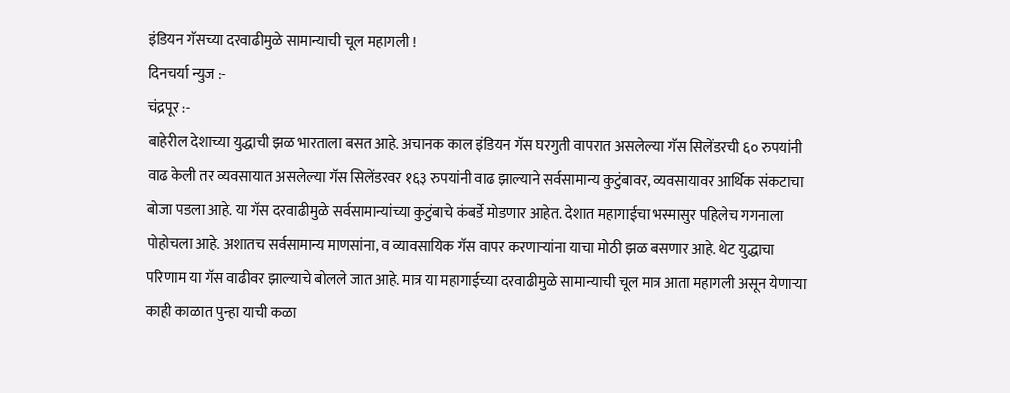इंडियन गॅसच्या दरवाढीमुळे सामान्याची चूल महागली !
दिनचर्या न्युज :-
चंद्रपूर :-
बाहेरील देशाच्या युद्धाची झळ भारताला बसत आहे. अचानक काल इंडियन गॅस घरगुती वापरात असलेल्या गॅस सिलेंडरची ६० रुपयांनी वाढ केली तर व्यवसायात असलेल्या गॅस सिलेंडरवर १६३ रुपयांनी वाढ झाल्याने सर्वसामान्य कुटुंबावर, व्यवसायावर आर्थिक संकटाचा बोजा पडला आहे. या गॅस दरवाढीमुळे सर्वसामान्यांच्या कुटुंबाचे कंबर्डे मोडणार आहेत. देशात महागाईचा भस्मासुर पहिलेच गगनाला पोहोचला आहे. अशातच सर्वसामान्य माणसांना, व व्यावसायिक गॅस वापर करणाऱ्यांना याचा मोठी झळ बसणार आहे. थेट युद्धाचा परिणाम या गॅस वाढीवर झाल्याचे बोलले जात आहे. मात्र या महागाईच्या दरवाढीमुळे सामान्याची चूल मात्र आता महागली असून येणाऱ्या काही काळात पुन्हा याची कळा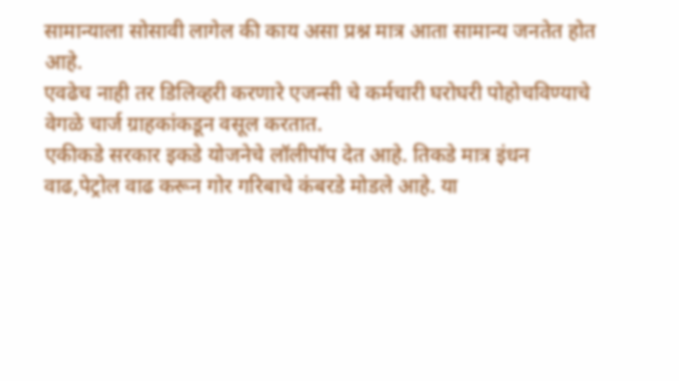सामान्याला सोसावी लागेल की काय असा प्रश्न मात्र आता सामान्य जनतेत होत आहे.
एवढेच नाही तर डिलिव्हरी करणारे एजन्सी चे कर्मचारी घरोघरी पोहोचविण्याचे वेगळे चार्ज ग्राहकांकडून वसूल करतात.
एकीकडे सरकार इकडे योजनेचे लॉलीपॉप देत आहे. तिकडे मात्र इंधन वाढ,पेट्रोल वाढ करून गोर गरिबाचे कंबरडे मोडले आहे. या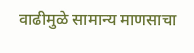वाढीमुळे सामान्य माणसाचा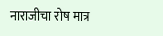नाराजीचा रोष मात्र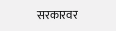सरकारवर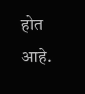होत आहे.